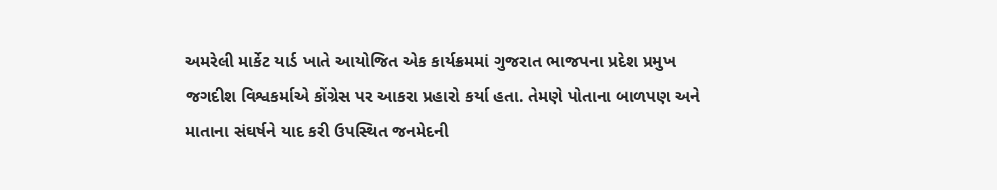અમરેલી માર્કેટ યાર્ડ ખાતે આયોજિત એક કાર્યક્રમમાં ગુજરાત ભાજપના પ્રદેશ પ્રમુખ જગદીશ વિશ્વકર્માએ કોંગ્રેસ પર આકરા પ્રહારો કર્યા હતા. તેમણે પોતાના બાળપણ અને માતાના સંઘર્ષને યાદ કરી ઉપસ્થિત જનમેદની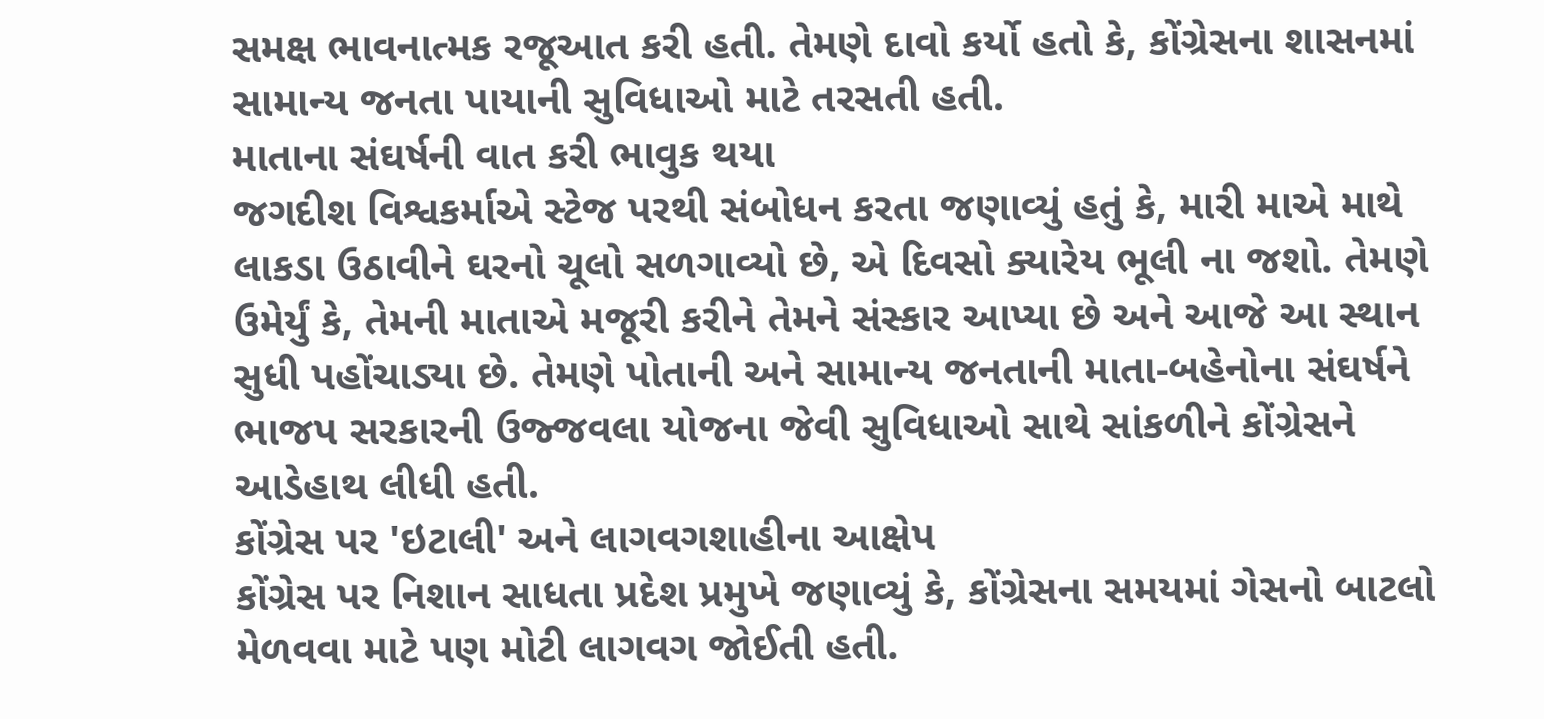સમક્ષ ભાવનાત્મક રજૂઆત કરી હતી. તેમણે દાવો કર્યો હતો કે, કોંગ્રેસના શાસનમાં સામાન્ય જનતા પાયાની સુવિધાઓ માટે તરસતી હતી.
માતાના સંઘર્ષની વાત કરી ભાવુક થયા
જગદીશ વિશ્વકર્માએ સ્ટેજ પરથી સંબોધન કરતા જણાવ્યું હતું કે, મારી માએ માથે લાકડા ઉઠાવીને ઘરનો ચૂલો સળગાવ્યો છે, એ દિવસો ક્યારેય ભૂલી ના જશો. તેમણે ઉમેર્યું કે, તેમની માતાએ મજૂરી કરીને તેમને સંસ્કાર આપ્યા છે અને આજે આ સ્થાન સુધી પહોંચાડ્યા છે. તેમણે પોતાની અને સામાન્ય જનતાની માતા-બહેનોના સંઘર્ષને ભાજપ સરકારની ઉજ્જવલા યોજના જેવી સુવિધાઓ સાથે સાંકળીને કોંગ્રેસને આડેહાથ લીધી હતી.
કોંગ્રેસ પર 'ઇટાલી' અને લાગવગશાહીના આક્ષેપ
કોંગ્રેસ પર નિશાન સાધતા પ્રદેશ પ્રમુખે જણાવ્યું કે, કોંગ્રેસના સમયમાં ગેસનો બાટલો મેળવવા માટે પણ મોટી લાગવગ જોઈતી હતી.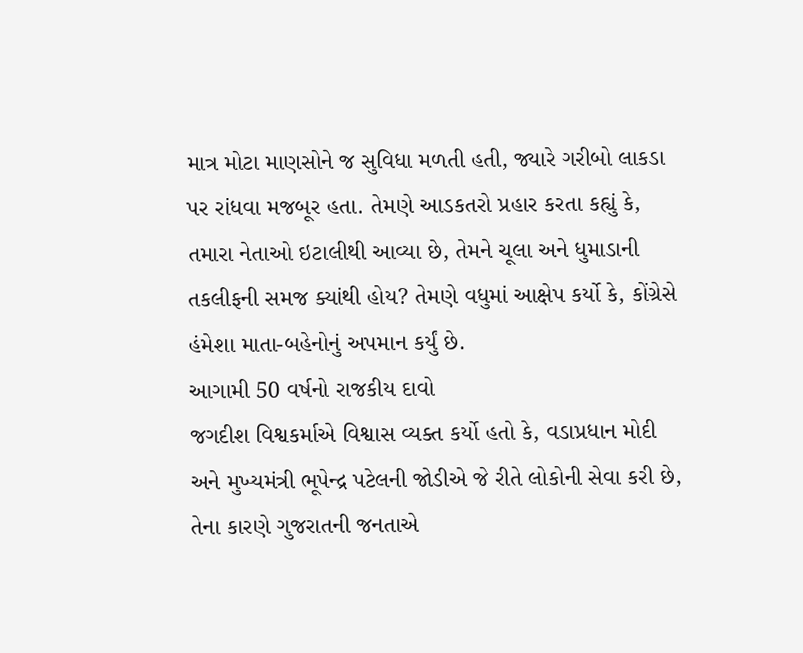માત્ર મોટા માણસોને જ સુવિધા મળતી હતી, જ્યારે ગરીબો લાકડા પર રાંધવા મજબૂર હતા. તેમણે આડકતરો પ્રહાર કરતા કહ્યું કે, તમારા નેતાઓ ઇટાલીથી આવ્યા છે, તેમને ચૂલા અને ધુમાડાની તકલીફની સમજ ક્યાંથી હોય? તેમણે વધુમાં આક્ષેપ કર્યો કે, કોંગ્રેસે હંમેશા માતા-બહેનોનું અપમાન કર્યું છે.
આગામી 50 વર્ષનો રાજકીય દાવો
જગદીશ વિશ્વકર્માએ વિશ્વાસ વ્યક્ત કર્યો હતો કે, વડાપ્રધાન મોદી અને મુખ્યમંત્રી ભૂપેન્દ્ર પટેલની જોડીએ જે રીતે લોકોની સેવા કરી છે, તેના કારણે ગુજરાતની જનતાએ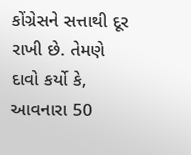કોંગ્રેસને સત્તાથી દૂર રાખી છે. તેમણે દાવો કર્યો કે, આવનારા 50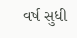વર્ષ સુધી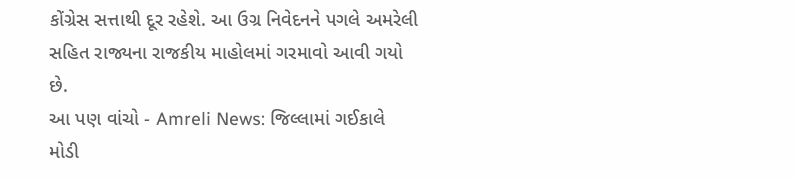કોંગ્રેસ સત્તાથી દૂર રહેશે. આ ઉગ્ર નિવેદનને પગલે અમરેલી સહિત રાજ્યના રાજકીય માહોલમાં ગરમાવો આવી ગયો છે.
આ પણ વાંચો - Amreli News: જિલ્લામાં ગઈકાલે મોડી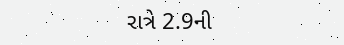રાત્રે 2.9ની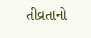તીવ્રતાનો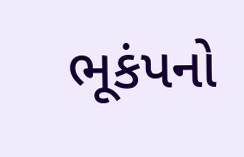ભૂકંપનો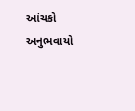આંચકો અનુભવાયો